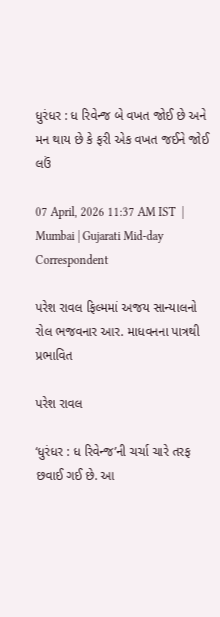ધુરંધર : ધ રિવેન્જ બે વખત જોઈ છે અને મન થાય છે કે ફરી એક વખત જઈને જોઈ લઉં

07 April, 2026 11:37 AM IST  |  Mumbai | Gujarati Mid-day Correspondent

પરેશ રાવલ ફિલ્મમાં અજય સાન્યાલનો રોલ ભજવનાર આર. માધવનના પાત્રથી પ્રભાવિત

પરેશ રાવલ

‘ધુરંધર : ધ રિવેન્જ’ની ચર્ચા ચારે તરફ છવાઈ ગઈ છે. આ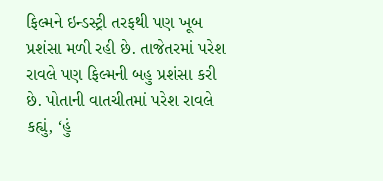ફિલ્મને ઇન્ડસ્ટ્રી તરફથી પણ ખૂબ પ્રશંસા મળી રહી છે. તાજેતરમાં પરેશ રાવલે પણ ફિલ્મની બહુ પ્રશંસા કરી છે. પોતાની વાતચીતમાં પરેશ રાવલે કહ્યું, ‘હું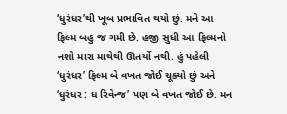‘ધુરંધર’થી ખૂબ પ્રભાવિત થયો છું. મને આ ફિલ્મ બહુ જ ગમી છે. હજી સુધી આ ફિલ્મનો નશો મારા માથેથી ઊતર્યો નથી. હું પહેલી ‘ધુરંધર’ ફિલ્મ બે વખત જોઈ ચૂક્યો છું અને ‘ધુરંધર : ધ રિવેન્જ’ પણ બે વખત જોઈ છે. મન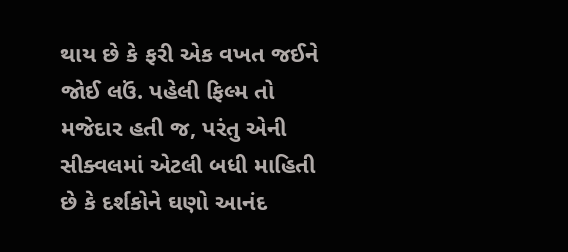થાય છે કે ફરી એક વખત જઈને જોઈ લઉં. પહેલી ફિલ્મ તો મજેદાર હતી જ, પરંતુ એની સીક્વલમાં એટલી બધી માહિતી છે કે દર્શકોને ઘણો આનંદ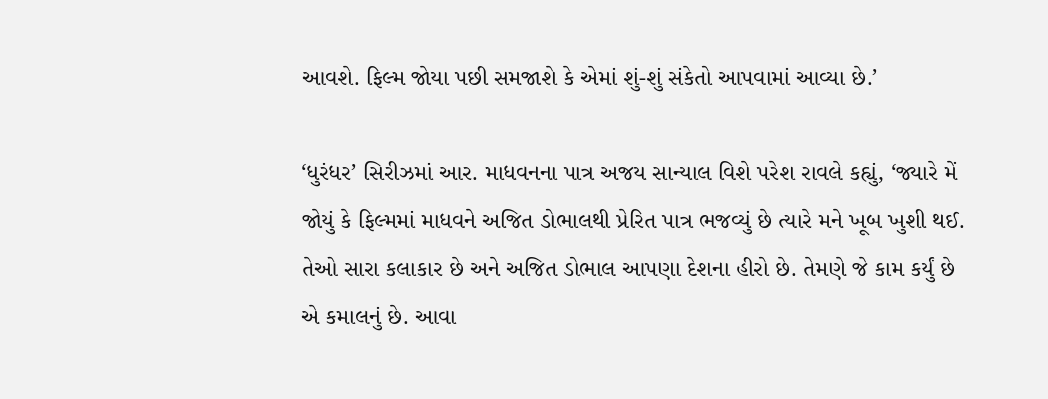આવશે. ફિલ્મ જોયા પછી સમજાશે કે એમાં શું-શું સંકેતો આપવામાં આવ્યા છે.’

‘ધુરંધર’ સિરીઝમાં આર. માધવનના પાત્ર અજય સાન્યાલ વિશે પરેશ રાવલે કહ્યું, ‘જ્યારે મેં જોયું કે ફિલ્મમાં માધવને અજિત ડોભાલથી પ્રેરિત પાત્ર ભજવ્યું છે ત્યારે મને ખૂબ ખુશી થઈ. તેઓ સારા કલાકાર છે અને અજિત ડોભાલ આપણા દેશના હીરો છે. તેમણે જે કામ કર્યું છે એ કમાલનું છે. આવા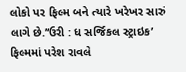લોકો પર ફિલ્મ બને ત્યારે ખરેખર સારું લાગે છે.’‘ઉરી : ધ સર્જિકલ સ્ટ્રાઇક’
ફિલ્મમાં પરેશ રાવલે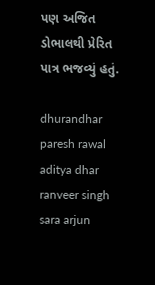પણ અજિત ડોભાલથી પ્રેરિત પાત્ર ભજવ્યું હતું.

dhurandhar paresh rawal aditya dhar ranveer singh sara arjun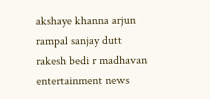akshaye khanna arjun rampal sanjay dutt rakesh bedi r madhavan entertainment news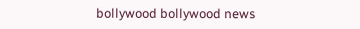bollywood bollywood news